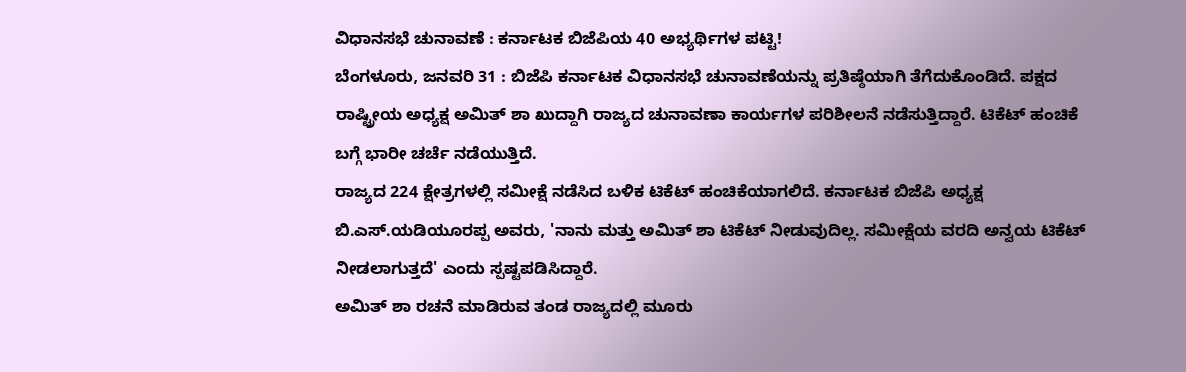ವಿಧಾನಸಭೆ ಚುನಾವಣೆ : ಕರ್ನಾಟಕ ಬಿಜೆಪಿಯ 40 ಅಭ್ಯರ್ಥಿಗಳ ಪಟ್ಟಿ!
ಬೆಂಗಳೂರು, ಜನವರಿ 31 : ಬಿಜೆಪಿ ಕರ್ನಾಟಕ ವಿಧಾನಸಭೆ ಚುನಾವಣೆಯನ್ನು ಪ್ರತಿಷ್ಠೆಯಾಗಿ ತೆಗೆದುಕೊಂಡಿದೆ. ಪಕ್ಷದ ರಾಷ್ಟ್ರೀಯ ಅಧ್ಯಕ್ಷ ಅಮಿತ್ ಶಾ ಖುದ್ದಾಗಿ ರಾಜ್ಯದ ಚುನಾವಣಾ ಕಾರ್ಯಗಳ ಪರಿಶೀಲನೆ ನಡೆಸುತ್ತಿದ್ದಾರೆ. ಟಿಕೆಟ್ ಹಂಚಿಕೆ ಬಗ್ಗೆ ಭಾರೀ ಚರ್ಚೆ ನಡೆಯುತ್ತಿದೆ.
ರಾಜ್ಯದ 224 ಕ್ಷೇತ್ರಗಳಲ್ಲಿ ಸಮೀಕ್ಷೆ ನಡೆಸಿದ ಬಳಿಕ ಟಿಕೆಟ್ ಹಂಚಿಕೆಯಾಗಲಿದೆ. ಕರ್ನಾಟಕ ಬಿಜೆಪಿ ಅಧ್ಯಕ್ಷ ಬಿ.ಎಸ್.ಯಡಿಯೂರಪ್ಪ ಅವರು, 'ನಾನು ಮತ್ತು ಅಮಿತ್ ಶಾ ಟಿಕೆಟ್ ನೀಡುವುದಿಲ್ಲ. ಸಮೀಕ್ಷೆಯ ವರದಿ ಅನ್ವಯ ಟಿಕೆಟ್ ನೀಡಲಾಗುತ್ತದೆ' ಎಂದು ಸ್ಪಷ್ಟಪಡಿಸಿದ್ದಾರೆ.
ಅಮಿತ್ ಶಾ ರಚನೆ ಮಾಡಿರುವ ತಂಡ ರಾಜ್ಯದಲ್ಲಿ ಮೂರು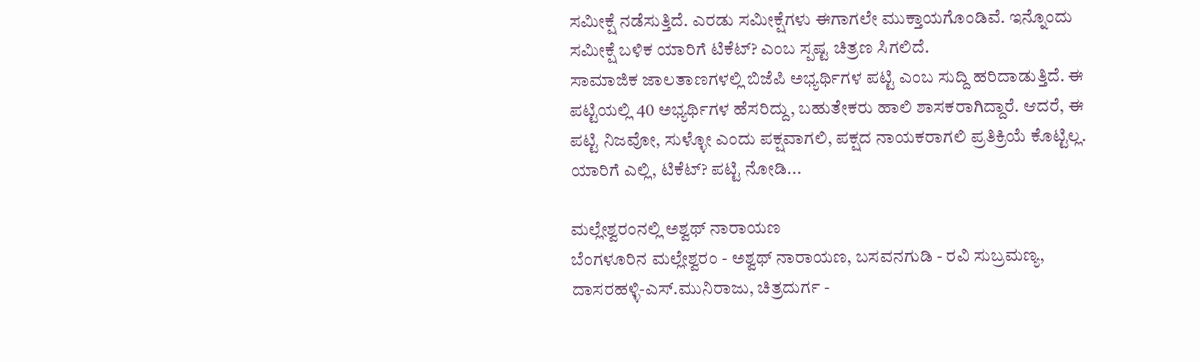ಸಮೀಕ್ಷೆ ನಡೆಸುತ್ತಿದೆ. ಎರಡು ಸಮೀಕ್ಷೆಗಳು ಈಗಾಗಲೇ ಮುಕ್ತಾಯಗೊಂಡಿವೆ. ಇನ್ನೊಂದು ಸಮೀಕ್ಷೆ ಬಳಿಕ ಯಾರಿಗೆ ಟಿಕೆಟ್? ಎಂಬ ಸ್ಪಷ್ಟ ಚಿತ್ರಣ ಸಿಗಲಿದೆ.
ಸಾಮಾಜಿಕ ಜಾಲತಾಣಗಳಲ್ಲಿ ಬಿಜೆಪಿ ಅಭ್ಯರ್ಥಿಗಳ ಪಟ್ಟಿ ಎಂಬ ಸುದ್ದಿ ಹರಿದಾಡುತ್ತಿದೆ. ಈ ಪಟ್ಟಿಯಲ್ಲಿ 40 ಅಭ್ಯರ್ಥಿಗಳ ಹೆಸರಿದ್ದು, ಬಹುತೇಕರು ಹಾಲಿ ಶಾಸಕರಾಗಿದ್ದಾರೆ. ಆದರೆ, ಈ ಪಟ್ಟಿ ನಿಜವೋ, ಸುಳ್ಳೋ ಎಂದು ಪಕ್ಷವಾಗಲಿ, ಪಕ್ಷದ ನಾಯಕರಾಗಲಿ ಪ್ರತಿಕ್ರಿಯೆ ಕೊಟ್ಟಿಲ್ಲ. ಯಾರಿಗೆ ಎಲ್ಲಿ, ಟಿಕೆಟ್? ಪಟ್ಟಿ ನೋಡಿ...

ಮಲ್ಲೇಶ್ವರಂನಲ್ಲಿ ಅಶ್ವಥ್ ನಾರಾಯಣ
ಬೆಂಗಳೂರಿನ ಮಲ್ಲೇಶ್ವರಂ - ಅಶ್ವಥ್ ನಾರಾಯಣ, ಬಸವನಗುಡಿ - ರವಿ ಸುಬ್ರಮಣ್ಯ, ದಾಸರಹಳ್ಳಿ-ಎಸ್.ಮುನಿರಾಜು, ಚಿತ್ರದುರ್ಗ -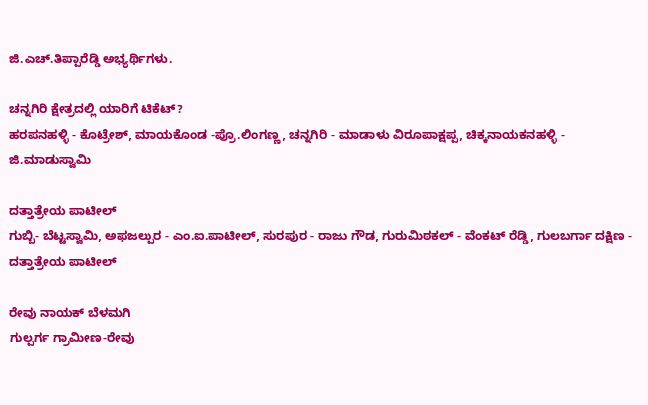ಜಿ.ಎಚ್.ತಿಪ್ಪಾರೆಡ್ಡಿ ಅಭ್ಯರ್ಥಿಗಳು.

ಚನ್ನಗಿರಿ ಕ್ಷೇತ್ರದಲ್ಲಿ ಯಾರಿಗೆ ಟಿಕೆಟ್?
ಹರಪನಹಳ್ಳಿ - ಕೊಟ್ರೇಶ್, ಮಾಯಕೊಂಡ -ಪ್ರೊ.ಲಿಂಗಣ್ಣ, ಚನ್ನಗಿರಿ - ಮಾಡಾಳು ವಿರೂಪಾಕ್ಷಪ್ಪ, ಚಿಕ್ಕನಾಯಕನಹಳ್ಳಿ - ಜಿ.ಮಾಡುಸ್ವಾಮಿ

ದತ್ತಾತ್ರೇಯ ಪಾಟೀಲ್
ಗುಬ್ಬಿ- ಬೆಟ್ಟಸ್ವಾಮಿ, ಅಫಜಲ್ಪುರ - ಎಂ.ಐ.ಪಾಟೀಲ್, ಸುರಪುರ - ರಾಜು ಗೌಡ, ಗುರುಮಿಠಕಲ್ - ವೆಂಕಟ್ ರೆಡ್ಡಿ, ಗುಲಬರ್ಗಾ ದಕ್ಷಿಣ - ದತ್ತಾತ್ರೇಯ ಪಾಟೀಲ್

ರೇವು ನಾಯಕ್ ಬೆಳಮಗಿ
ಗುಲ್ಪರ್ಗ ಗ್ರಾಮೀಣ-ರೇವು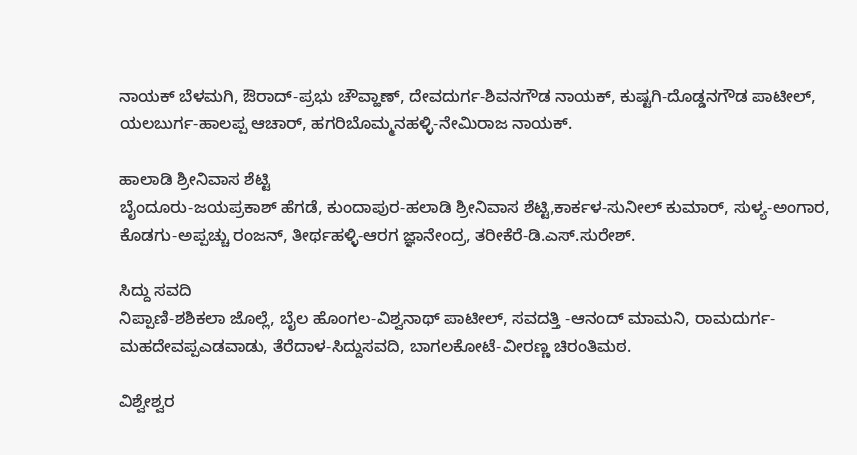ನಾಯಕ್ ಬೆಳಮಗಿ, ಔರಾದ್-ಪ್ರಭು ಚೌವ್ಹಾಣ್, ದೇವದುರ್ಗ-ಶಿವನಗೌಡ ನಾಯಕ್, ಕುಷ್ಟಗಿ-ದೊಡ್ಡನಗೌಡ ಪಾಟೀಲ್, ಯಲಬುರ್ಗ-ಹಾಲಪ್ಪ ಆಚಾರ್, ಹಗರಿಬೊಮ್ಮನಹಳ್ಳಿ-ನೇಮಿರಾಜ ನಾಯಕ್.

ಹಾಲಾಡಿ ಶ್ರೀನಿವಾಸ ಶೆಟ್ಟಿ
ಬೈಂದೂರು-ಜಯಪ್ರಕಾಶ್ ಹೆಗಡೆ, ಕುಂದಾಪುರ-ಹಲಾಡಿ ಶ್ರೀನಿವಾಸ ಶೆಟ್ಟಿ,ಕಾರ್ಕಳ-ಸುನೀಲ್ ಕುಮಾರ್, ಸುಳ್ಯ-ಅಂಗಾರ, ಕೊಡಗು-ಅಪ್ಪಚ್ಚು ರಂಜನ್, ತೀರ್ಥಹಳ್ಳಿ-ಆರಗ ಜ್ಞಾನೇಂದ್ರ, ತರೀಕೆರೆ-ಡಿ.ಎಸ್.ಸುರೇಶ್.

ಸಿದ್ದು ಸವದಿ
ನಿಪ್ಪಾಣಿ-ಶಶಿಕಲಾ ಜೊಲ್ಲೆ, ಬೈಲ ಹೊಂಗಲ-ವಿಶ್ವನಾಥ್ ಪಾಟೀಲ್, ಸವದತ್ತಿ -ಆನಂದ್ ಮಾಮನಿ, ರಾಮದುರ್ಗ-ಮಹದೇವಪ್ಪಎಡವಾಡು, ತೆರೆದಾಳ-ಸಿದ್ದುಸವದಿ, ಬಾಗಲಕೋಟೆ-ವೀರಣ್ಣ ಚಿರಂತಿಮಠ.

ವಿಶ್ವೇಶ್ವರ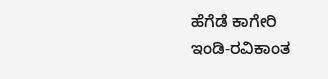ಹೆಗೆಡೆ ಕಾಗೇರಿ
ಇಂಡಿ-ರವಿಕಾಂತ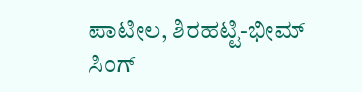ಪಾಟೀಲ, ಶಿರಹಟ್ಟಿ-ಭೀಮ್ ಸಿಂಗ್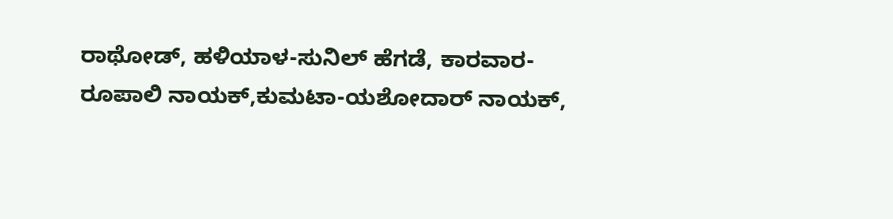ರಾಥೋಡ್, ಹಳಿಯಾಳ-ಸುನಿಲ್ ಹೆಗಡೆ, ಕಾರವಾರ-ರೂಪಾಲಿ ನಾಯಕ್,ಕುಮಟಾ-ಯಶೋದಾರ್ ನಾಯಕ್,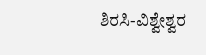ಶಿರಸಿ-ವಿಶ್ವೇಶ್ವರ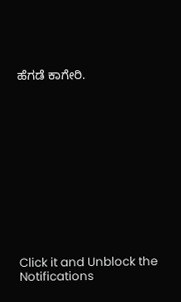ಹೆಗಡೆ ಕಾಗೇರಿ.












Click it and Unblock the Notifications